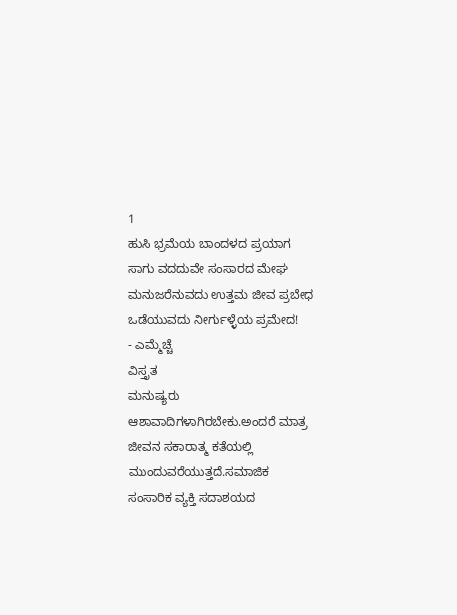1
ಹುಸಿ ಭ್ರಮೆಯ ಬಾಂದಳದ ಪ್ರಯಾಗ
ಸಾಗು ವದದುವೇ ಸಂಸಾರದ ಮೇಘ
ಮನುಜರೆನುವದು ಉತ್ತಮ ಜೀವ ಪ್ರಬೇಧ
ಒಡೆಯುವದು ನೀರ್ಗುಳ್ಳೆಯ ಪ್ರಮೇದ!
- ಎಮ್ಮೆಚ್ಚೆ
ವಿಸ್ತೃತ
ಮನುಷ್ಯರು ಆಶಾವಾದಿಗಳಾಗಿರಬೇಕು.ಅಂದರೆ ಮಾತ್ರ ಜೀವನ ಸಕಾರಾತ್ಮ ಕತೆಯಲ್ಲಿ ಮುಂದುವರೆಯುತ್ತದೆ.ಸಮಾಜಿಕ ಸಂಸಾರಿಕ ವ್ಯಕ್ತಿ ಸದಾಶಯದ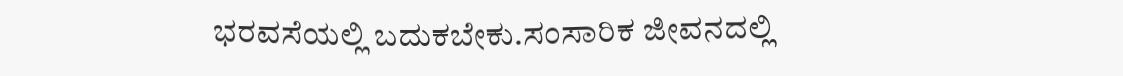ಭರವಸೆಯಲ್ಲಿ ಬದುಕಬೇಕು.ಸಂಸಾರಿಕ ಜೀವನದಲ್ಲಿ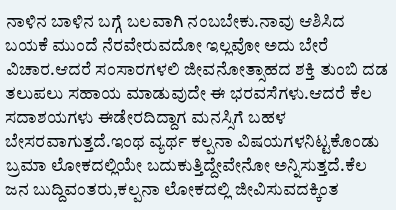ನಾಳಿನ ಬಾಳಿನ ಬಗ್ಗೆ ಬಲವಾಗಿ ನಂಬಬೇಕು.ನಾವು ಆಶಿಸಿದ ಬಯಕೆ ಮುಂದೆ ನೆರವೇರುವದೋ ಇಲ್ಲವೋ ಅದು ಬೇರೆ ವಿಚಾರ.ಆದರೆ ಸಂಸಾರಗಳಲಿ ಜೀವನೋತ್ಸಾಹದ ಶಕ್ತಿ ತುಂಬಿ ದಡ ತಲುಪಲು ಸಹಾಯ ಮಾಡುವುದೇ ಈ ಭರವಸೆಗಳು.ಆದರೆ ಕೆಲ ಸದಾಶಯಗಳು ಈಡೇರದಿದ್ದಾಗ ಮನಸ್ಸಿಗೆ ಬಹಳ ಬೇಸರವಾಗುತ್ತದೆ.ಇಂಥ ವ್ಯರ್ಥ ಕಲ್ಪನಾ ವಿಷಯಗಳನಿಟ್ಟಕೊಂಡು ಬ್ರಮಾ ಲೋಕದಲ್ಲಿಯೇ ಬದುಕುತ್ತಿದ್ದೇವೇನೋ ಅನ್ನಿಸುತ್ತದೆ.ಕೆಲ ಜನ ಬುದ್ದಿವಂತರು,ಕಲ್ಪನಾ ಲೋಕದಲ್ಲಿ ಜೀವಿಸುವದಕ್ಕಿಂತ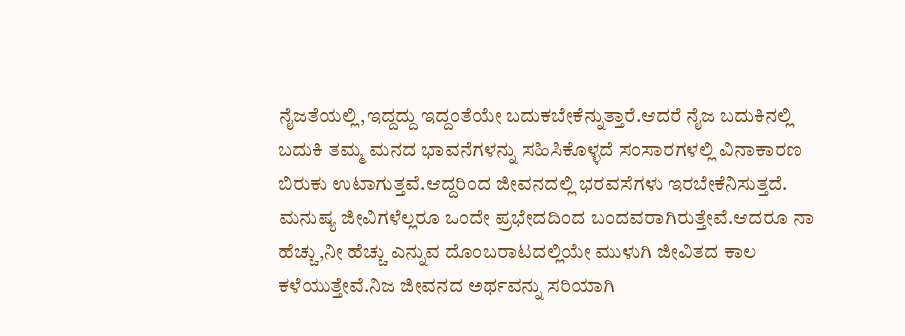ನೈಜತೆಯಲ್ಲಿ,ಇದ್ದದ್ದು ಇದ್ದಂತೆಯೇ ಬದುಕಬೇಕೆನ್ನುತ್ತಾರೆ.ಆದರೆ ನೈಜ ಬದುಕಿನಲ್ಲಿ ಬದುಕಿ ತಮ್ಮ ಮನದ ಭಾವನೆಗಳನ್ನು ಸಹಿಸಿಕೊಳ್ಳದೆ ಸಂಸಾರಗಳಲ್ಲಿ ವಿನಾಕಾರಣ ಬಿರುಕು ಉಟಾಗುತ್ತವೆ.ಆದ್ದರಿಂದ ಜೀವನದಲ್ಲಿ ಭರವಸೆಗಳು ಇರಬೇಕೆನಿಸುತ್ತದೆ.
ಮನುಷ್ಯ ಜೀವಿಗಳೆಲ್ಲರೂ ಒಂದೇ ಪ್ರಭೇದದಿಂದ ಬಂದವರಾಗಿರುತ್ತೇವೆ.ಆದರೂ ನಾ ಹೆಚ್ಚು,ನೀ ಹೆಚ್ಚು ಎನ್ನುವ ದೊಂಬರಾಟದಲ್ಲಿಯೇ ಮುಳುಗಿ ಜೀವಿತದ ಕಾಲ ಕಳೆಯುತ್ತೇವೆ.ನಿಜ ಜೀವನದ ಅರ್ಥವನ್ನು ಸರಿಯಾಗಿ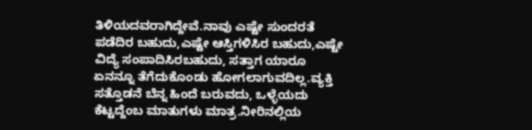ತಿಳಿಯದವರಾಗಿದ್ದೇವೆ.ನಾವು ಎಷ್ಟೇ ಸುಂದರತೆ ಪಡೆದಿರ ಬಹುದು,ಎಷ್ಟೇ ಆಸ್ತಿಗಳಿಸಿರ ಬಹುದು,ಎಷ್ಟೇ ವಿದ್ಯೆ ಸಂಪಾದಿಸಿರಬಹುದು, ಸತ್ತಾಗ ಯಾರೂ ಏನನ್ನೂ ತೆಗೆದುಕೊಂಡು ಹೋಗಲಾಗುವದಿಲ್ಲ.ವ್ಯಕ್ತಿ ಸತ್ತೊಡನೆ ಬೆನ್ನ ಹಿಂದೆ ಬರುವದು, ಒಳ್ಳೆಯದು ಕೆಟ್ಟದ್ದೆಂಬ ಮಾತುಗಳು ಮಾತ್ರ.ನೀರಿನಲ್ಲಿಯ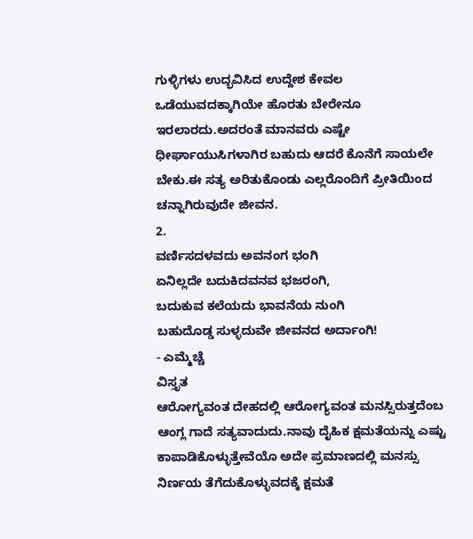ಗುಳ್ಳಿಗಳು ಉದ್ಭವಿಸಿದ ಉದ್ದೇಶ ಕೇವಲ ಒಡೆಯುವದಕ್ಕಾಗಿಯೇ ಹೊರತು ಬೇರೇನೂ ಇರಲಾರದು.ಅದರಂತೆ ಮಾನವರು ಎಷ್ಟೇ ಧೀರ್ಘಾಯುಸಿಗಳಾಗಿರ ಬಹುದು ಆದರೆ ಕೊನೆಗೆ ಸಾಯಲೇ ಬೇಕು.ಈ ಸತ್ಯ ಅರಿತುಕೊಂಡು ಎಲ್ಲರೊಂದಿಗೆ ಪ್ರೀತಿಯಿಂದ ಚನ್ನಾಗಿರುವುದೇ ಜೀವನ.
2.
ವರ್ಣಿಸದಳವದು ಅವನಂಗ ಭಂಗಿ
ಏನಿಲ್ಲದೇ ಬದುಕಿದವನವ ಭಜರಂಗಿ,
ಬದುಕುವ ಕಲೆಯದು ಭಾವನೆಯ ನುಂಗಿ
ಬಹುದೊಡ್ಡ ಸುಳ್ಳದುವೇ ಜೀವನದ ಅರ್ದಾಂಗಿ!
- ಎಮ್ಮೆಚ್ಚೆ
ವಿಸ್ತೃತ
ಆರೋಗ್ಯವಂತ ದೇಹದಲ್ಲಿ ಆರೋಗ್ಯವಂತ ಮನಸ್ಸಿರುತ್ತದೆಂಬ ಆಂಗ್ಲ ಗಾದೆ ಸತ್ಯವಾದುದು.ನಾವು ದೈಹಿಕ ಕ್ಷಮತೆಯನ್ನು ಎಷ್ಟು ಕಾಪಾಡಿಕೊಳ್ಳುತ್ತೇವೆಯೊ ಅದೇ ಪ್ರಮಾಣದಲ್ಲಿ ಮನಸ್ಸು ನಿರ್ಣಯ ತೆಗೆದುಕೊಳ್ಳುವದಕ್ಕೆ ಕ್ಷಮತೆ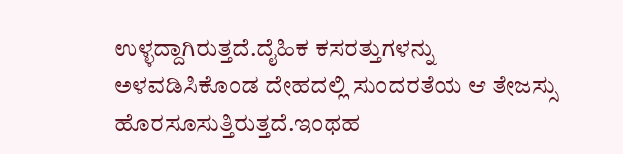ಉಳ್ಳದ್ದಾಗಿರುತ್ತದೆ.ದೈಹಿಕ ಕಸರತ್ತುಗಳನ್ನು ಅಳವಡಿಸಿಕೊಂಡ ದೇಹದಲ್ಲಿ ಸುಂದರತೆಯ ಆ ತೇಜಸ್ಸು ಹೊರಸೂಸುತ್ತಿರುತ್ತದೆ.ಇಂಥಹ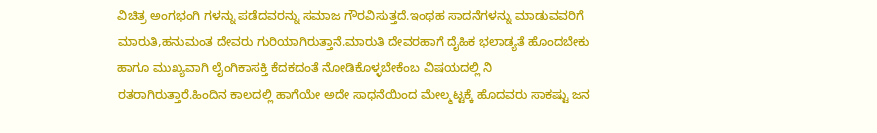ವಿಚಿತ್ರ ಅಂಗಭಂಗಿ ಗಳನ್ನು ಪಡೆದವರನ್ನು ಸಮಾಜ ಗೌರವಿಸುತ್ತದೆ.ಇಂಥಹ ಸಾದನೆಗಳನ್ನು ಮಾಡುವವರಿಗೆ ಮಾರುತಿ,ಹನುಮಂತ ದೇವರು ಗುರಿಯಾಗಿರುತ್ತಾನೆ.ಮಾರುತಿ ದೇವರಹಾಗೆ ದೈಹಿಕ ಭಲಾಡ್ಯತೆ ಹೊಂದಬೇಕು ಹಾಗೂ ಮುಖ್ಯವಾಗಿ ಲೈಂಗಿಕಾಸಕ್ತಿ ಕೆದಕದಂತೆ ನೋಡಿಕೊಳ್ಳಬೇಕೆಂಬ ವಿಷಯದಲ್ಲಿ ನಿ ರತರಾಗಿರುತ್ತಾರೆ.ಹಿಂದಿನ ಕಾಲದಲ್ಲಿ ಹಾಗೆಯೇ ಅದೇ ಸಾಧನೆಯಿಂದ ಮೇಲ್ಮಟ್ಟಕ್ಕೆ ಹೊದವರು ಸಾಕಷ್ಟು ಜನ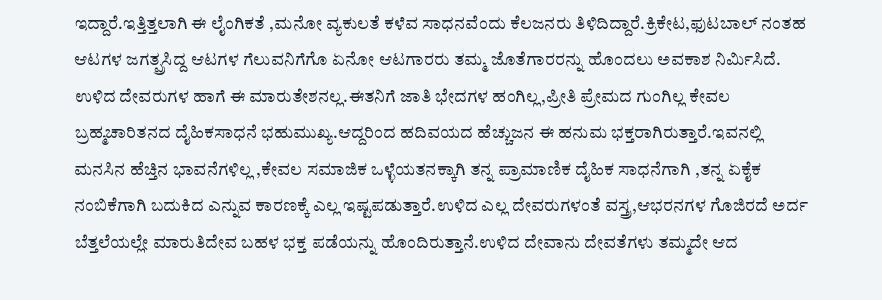ಇದ್ದಾರೆ.ಇತ್ತಿತ್ತಲಾಗಿ ಈ ಲೈಂಗಿಕತೆ ,ಮನೋ ವ್ಯಕುಲತೆ ಕಳೆವ ಸಾಧನವೆಂದು ಕೆಲಜನರು ತಿಳಿದಿದ್ದಾರೆ.ಕ್ರಿಕೇಟ,ಫುಟಬಾಲ್ ನಂತಹ ಆಟಗಳ ಜಗತ್ಪ್ರಸಿದ್ದ ಆಟಗಳ ಗೆಲುವನಿಗೆಗೊ ಏನೋ ಆಟಗಾರರು ತಮ್ಮ ಜೊತೆಗಾರರನ್ನು ಹೊಂದಲು ಅವಕಾಶ ನಿರ್ಮಿಸಿದೆ.
ಉಳಿದ ದೇವರುಗಳ ಹಾಗೆ ಈ ಮಾರುತೇಶನಲ್ಲ.ಈತನಿಗೆ ಜಾತಿ ಭೇದಗಳ ಹಂಗಿಲ್ಲ,ಪ್ರೀತಿ ಪ್ರೇಮದ ಗುಂಗಿಲ್ಲ ಕೇವಲ ಬ್ರಹ್ಮಚಾರಿತನದ ದೈಹಿಕಸಾಧನೆ ಭಹುಮುಖ್ಯ.ಆದ್ದರಿಂದ ಹದಿವಯದ ಹೆಚ್ಚುಜನ ಈ ಹನುಮ ಭಕ್ತರಾಗಿರುತ್ತಾರೆ.ಇವನಲ್ಲಿ ಮನಸಿನ ಹೆಚ್ತಿನ ಭಾವನೆಗಳಿಲ್ಲ ,ಕೇವಲ ಸಮಾಜಿಕ ಒಳ್ಳೆಯತನಕ್ಕಾಗಿ ತನ್ನ ಪ್ರಾಮಾಣಿಕ ದೈಹಿಕ ಸಾಧನೆಗಾಗಿ ,ತನ್ನ ಏಕೈಕ ನಂಬಿಕೆಗಾಗಿ ಬದುಕಿದ ಎನ್ನುವ ಕಾರಣಕ್ಕೆ ಎಲ್ಲ ಇಷ್ಟಪಡುತ್ತಾರೆ.ಉಳಿದ ಎಲ್ಲ ದೇವರುಗಳಂತೆ ವಸ್ತ್ರ,ಆಭರನಗಳ ಗೊಜಿರದೆ ಅರ್ದ ಬೆತ್ತಲೆಯಲ್ಲೇ ಮಾರುತಿದೇವ ಬಹಳ ಭಕ್ತ ಪಡೆಯನ್ನು ಹೊಂದಿರುತ್ತಾನೆ.ಉಳಿದ ದೇವಾನು ದೇವತೆಗಳು ತಮ್ಮದೇ ಆದ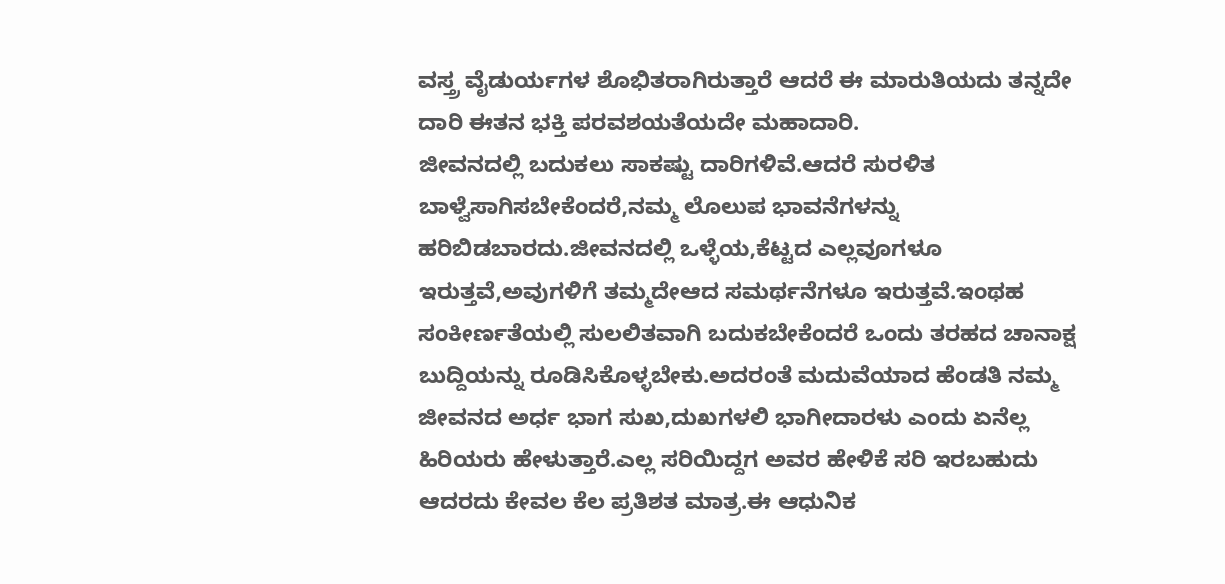ವಸ್ತ್ರ ವೈಡುರ್ಯಗಳ ಶೊಭಿತರಾಗಿರುತ್ತಾರೆ ಆದರೆ ಈ ಮಾರುತಿಯದು ತನ್ನದೇ ದಾರಿ ಈತನ ಭಕ್ತಿ ಪರವಶಯತೆಯದೇ ಮಹಾದಾರಿ.
ಜೀವನದಲ್ಲಿ ಬದುಕಲು ಸಾಕಷ್ಟು ದಾರಿಗಳಿವೆ.ಆದರೆ ಸುರಳಿತ ಬಾಳ್ವೆಸಾಗಿಸಬೇಕೆಂದರೆ,ನಮ್ಮ ಲೊಲುಪ ಭಾವನೆಗಳನ್ನು ಹರಿಬಿಡಬಾರದು.ಜೀವನದಲ್ಲಿ ಒಳ್ಳೆಯ,ಕೆಟ್ಟದ ಎಲ್ಲವೂಗಳೂ ಇರುತ್ತವೆ,ಅವುಗಳಿಗೆ ತಮ್ಮದೇಆದ ಸಮರ್ಥನೆಗಳೂ ಇರುತ್ತವೆ.ಇಂಥಹ ಸಂಕೀರ್ಣತೆಯಲ್ಲಿ ಸುಲಲಿತವಾಗಿ ಬದುಕಬೇಕೆಂದರೆ ಒಂದು ತರಹದ ಚಾನಾಕ್ಷ ಬುದ್ದಿಯನ್ನು ರೂಡಿಸಿಕೊಳ್ಳಬೇಕು.ಅದರಂತೆ ಮದುವೆಯಾದ ಹೆಂಡತಿ ನಮ್ಮ ಜೀವನದ ಅರ್ಧ ಭಾಗ ಸುಖ,ದುಖಗಳಲಿ ಭಾಗೀದಾರಳು ಎಂದು ಏನೆಲ್ಲ ಹಿರಿಯರು ಹೇಳುತ್ತಾರೆ.ಎಲ್ಲ ಸರಿಯಿದ್ದಗ ಅವರ ಹೇಳಿಕೆ ಸರಿ ಇರಬಹುದು ಆದರದು ಕೇವಲ ಕೆಲ ಪ್ರತಿಶತ ಮಾತ್ರ.ಈ ಆಧುನಿಕ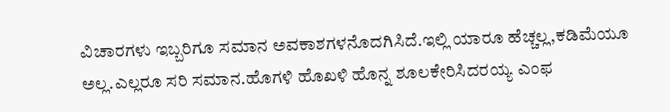ವಿಚಾರಗಳು ಇಬ್ಬರಿಗೂ ಸಮಾನ ಅವಕಾಶಗಳನೊದಗಿಸಿದೆ.ಇಲ್ಲಿ ಯಾರೂ ಹೆಚ್ಚಲ್ಲ,ಕಡಿಮೆಯೂ ಅಲ್ಲ.ಎಲ್ಲರೂ ಸರಿ ಸಮಾನ.ಹೊಗಳಿ ಹೊಖಳಿ ಹೊನ್ನ ಶೂಲಕೇರಿಸಿದರಯ್ಯ ಎಂಫ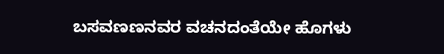ಬಸವಣಣನವರ ವಚನದಂತೆಯೇ ಹೊಗಳು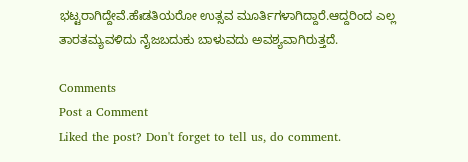ಭಟ್ಟರಾಗಿದ್ದೇವೆ.ಹೆಃಡತಿಯರೋ ಉತ್ಸವ ಮೂರ್ತಿಗಳಾಗಿದ್ದಾರೆ.ಆದ್ದರಿಂದ ಎಲ್ಲ ತಾರತಮ್ಯವಳಿದು ನೈಜಬದುಕು ಬಾಳುವದು ಅವಶ್ಯವಾಗಿರುತ್ತದೆ.

Comments
Post a Comment
Liked the post? Don't forget to tell us, do comment.